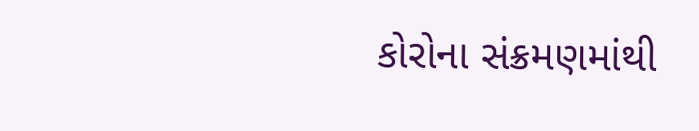કોરોના સંક્રમણમાંથી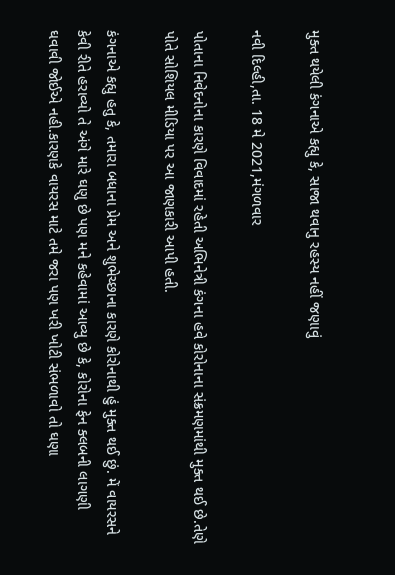મુક્ત થયેલી કંગનાએ કહ્યુ કે, સાજા થવાનુ રહસ્ય નહીં જણાવું

નવી દિલ્હી,તા. 18 મે 2021,મંગળવાર

પોતાના નિવેદનોના કારણે વિવાદમાં રહેતી અભિનેત્રી કંગના હવે કોરોનાના સંક્રમણમાંથી મુક્ત થઈ છે.તેણે પોતે સોશિયલ મીડિયા પર આ જાણકારી આપી હતી.

કંગનાએ કહ્યુ હતુ કે, તમારા બધાના પ્રેમ અને શુભેચ્છાના કારણે કોરોનાથી હું મુક્ત થઈ છું. મેં વાયરસને કેવી રીતે હરાવ્યો તે અંગે મારે ઘણુ છે પણ મને કહેવામાં આવ્યુ છે કે, કોરોના ફેન ક્લબની લાગણી ઘવાવી જોઈએ નહી.કારણકે વાયરસ માટે તમે જરા પણ ખરી ખોટી સંભળાવો તો ઘણા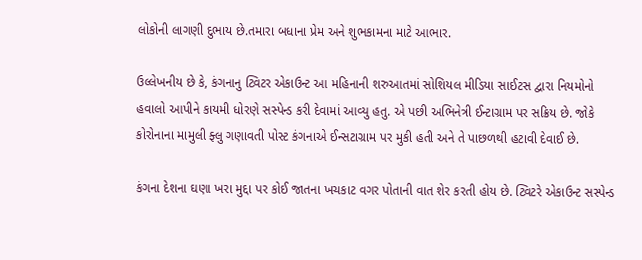લોકોની લાગણી દુભાય છે.તમારા બધાના પ્રેમ અને શુભકામના માટે આભાર.

ઉલ્લેખનીય છે કે, કંગનાનુ ટ્વિટર એકાઉન્ટ આ મહિનાની શરુઆતમાં સોશિયલ મીડિયા સાઈટસ દ્વારા નિયમોનો હવાલો આપીને કાયમી ધોરણે સસ્પેન્ડ કરી દેવામાં આવ્યુ હતુ. એ પછી અભિનેત્રી ઈન્ટાગ્રામ પર સક્રિય છે. જોકે કોરોનાના મામુલી ફ્લુ ગણાવતી પોસ્ટ કંગનાએ ઈન્સટાગ્રામ પર મુકી હતી અને તે પાછળથી હટાવી દેવાઈ છે.

કંગના દેશના ઘણા ખરા મુદ્દા પર કોઈ જાતના ખચકાટ વગર પોતાની વાત શેર કરતી હોય છે. ટ્વિટરે એકાઉન્ટ સસ્પેન્ડ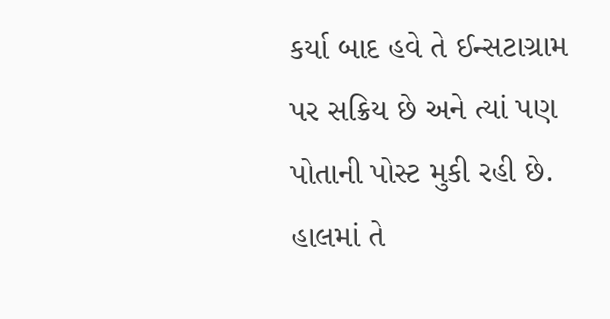કર્યા બાદ હવે તે ઈન્સટાગ્રામ પર સક્રિય છે અને ત્યાં પણ પોતાની પોસ્ટ મુકી રહી છે. હાલમાં તે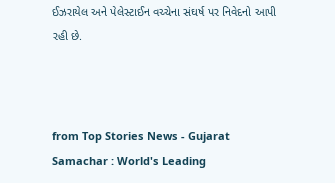ઈઝરાયેલ અને પેલેસ્ટાઈન વચ્ચેના સંઘર્ષ પર નિવેદનો આપી રહી છે.



from Top Stories News - Gujarat Samachar : World's Leading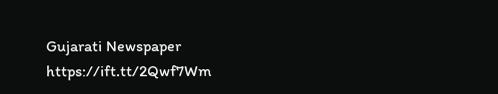Gujarati Newspaper https://ift.tt/2Qwf7Wm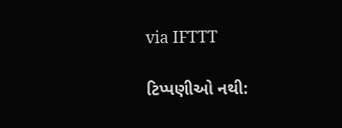via IFTTT

ટિપ્પણીઓ નથી: